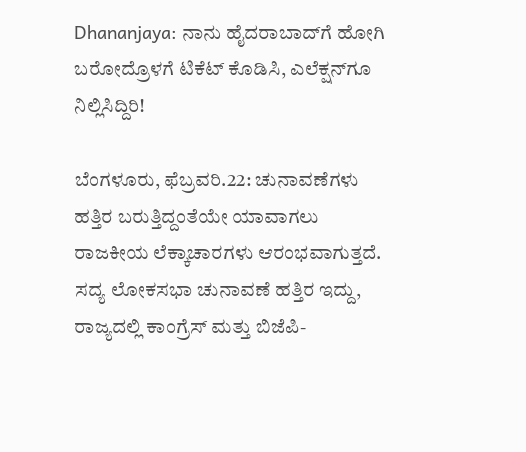Dhananjaya: ನಾನು ಹೈದರಾಬಾದ್‌ಗೆ ಹೋಗಿ ಬರೋದ್ರೊಳಗೆ ಟಿಕೆಟ್ ಕೊಡಿಸಿ, ಎಲೆಕ್ಷನ್‌ಗೂ ನಿಲ್ಲಿಸಿದ್ದಿರಿ!

ಬೆಂಗಳೂರು, ಫೆಬ್ರವರಿ.22: ಚುನಾವಣೆಗಳು ಹತ್ತಿರ ಬರುತ್ತಿದ್ದಂತೆಯೇ ಯಾವಾಗಲು ರಾಜಕೀಯ ಲೆಕ್ಕಾಚಾರಗಳು ಆರಂಭವಾಗುತ್ತದೆ. ಸದ್ಯ ಲೋಕಸಭಾ ಚುನಾವಣೆ ಹತ್ತಿರ ಇದ್ದು, ರಾಜ್ಯದಲ್ಲಿ ಕಾಂಗ್ರೆಸ್ ಮತ್ತು ಬಿಜೆಪಿ-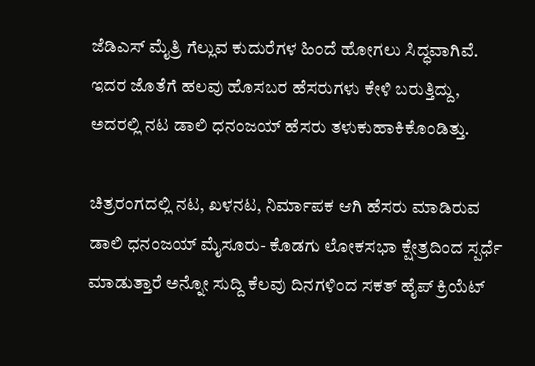ಜೆಡಿಎಸ್ ಮೈತ್ರಿ ಗೆಲ್ಲುವ ಕುದುರೆಗಳ ಹಿಂದೆ ಹೋಗಲು ಸಿದ್ಧವಾಗಿವೆ. ಇದರ ಜೊತೆಗೆ ಹಲವು ಹೊಸಬರ ಹೆಸರುಗಳು ಕೇಳಿ ಬರುತ್ತಿದ್ದು, ಅದರಲ್ಲಿ ನಟ ಡಾಲಿ ಧನಂಜಯ್ ಹೆಸರು ತಳುಕುಹಾಕಿಕೊಂಡಿತ್ತು.

ಚಿತ್ರರಂಗದಲ್ಲಿ ನಟ, ಖಳನಟ, ನಿರ್ಮಾಪಕ ಆಗಿ ಹೆಸರು ಮಾಡಿರುವ ಡಾಲಿ ಧನಂಜಯ್ ಮೈಸೂರು- ಕೊಡಗು ಲೋಕಸಭಾ ಕ್ಷೇತ್ರದಿಂದ ಸ್ಪರ್ಧೆ ಮಾಡುತ್ತಾರೆ ಅನ್ನೋ ಸುದ್ದಿ ಕೆಲವು ದಿನಗಳಿಂದ ಸಕತ್ ಹೈಪ್ ಕ್ರಿಯೆಟ್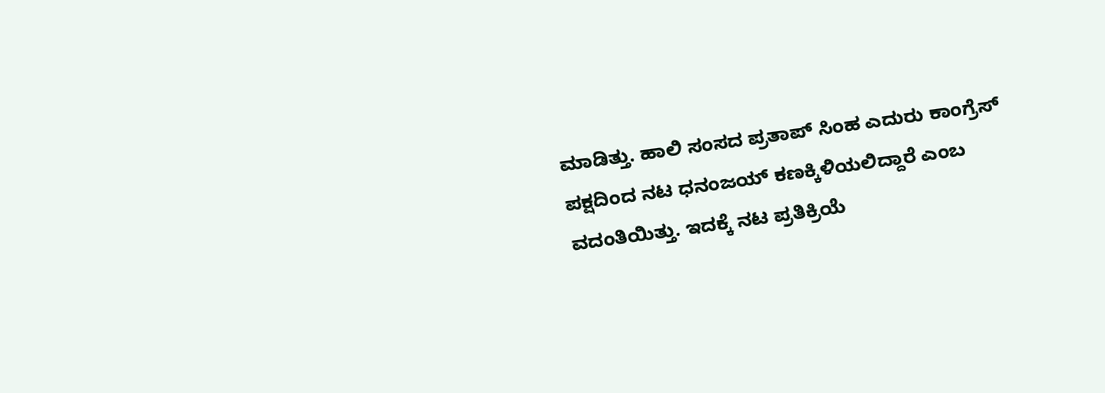ಮಾಡಿತ್ತು. ಹಾಲಿ ಸಂಸದ ಪ್ರತಾಪ್ ಸಿಂಹ ಎದುರು ಕಾಂಗ್ರೆಸ್ ಪಕ್ಷದಿಂದ ನಟ ಧನಂಜಯ್ ಕಣಕ್ಕಿಳಿಯಲಿದ್ದಾರೆ ಎಂಬ ವದಂತಿಯಿತ್ತು. ಇದಕ್ಕೆ ನಟ ಪ್ರತಿಕ್ರಿಯೆ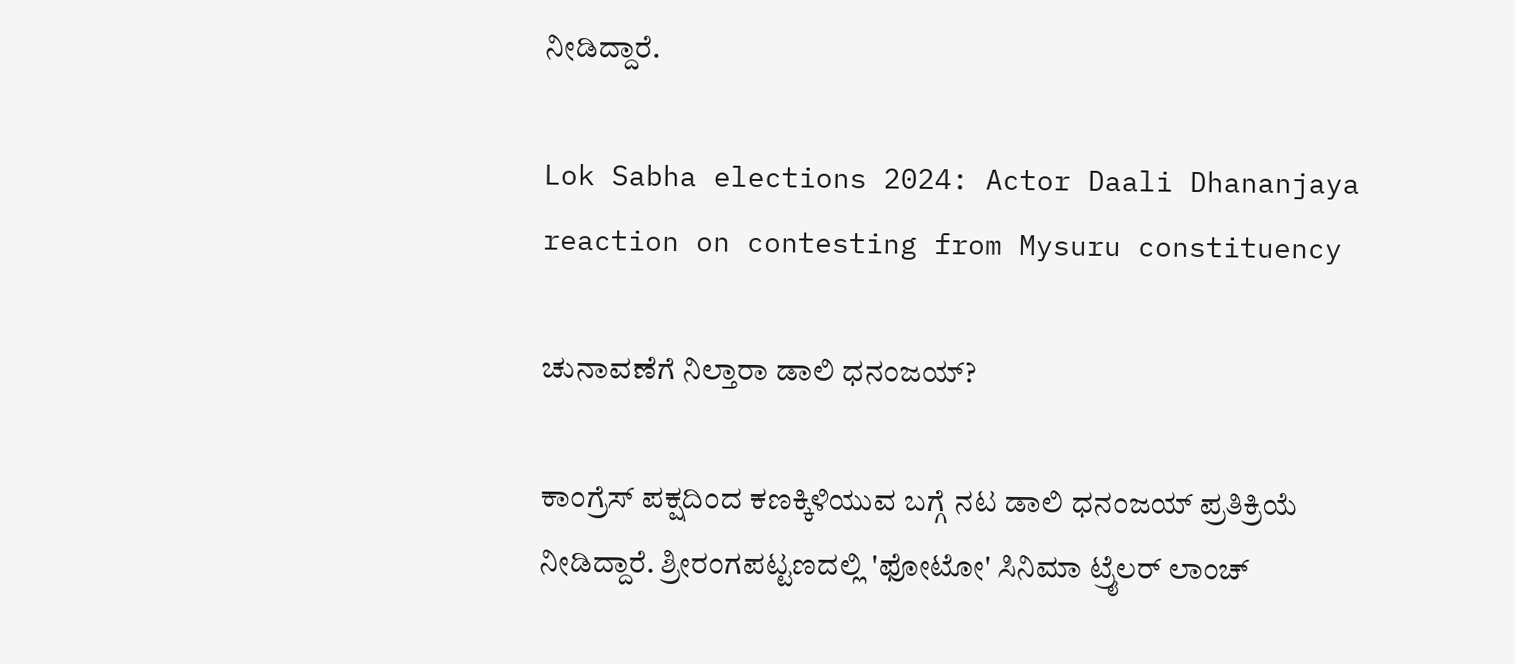ನೀಡಿದ್ದಾರೆ.

Lok Sabha elections 2024: Actor Daali Dhananjaya reaction on contesting from Mysuru constituency

ಚುನಾವಣೆಗೆ ನಿಲ್ತಾರಾ ಡಾಲಿ ಧನಂಜಯ್?

ಕಾಂಗ್ರೆಸ್‌ ಪಕ್ಷದಿಂದ ಕಣಕ್ಕಿಳಿಯುವ ಬಗ್ಗೆ ನಟ ಡಾಲಿ ಧನಂಜಯ್ ಪ್ರತಿಕ್ರಿಯೆ ನೀಡಿದ್ದಾರೆ. ಶ್ರೀರಂಗಪಟ್ಟಣದಲ್ಲಿ 'ಫೋಟೋ' ಸಿನಿಮಾ ಟ್ರೈಲರ್ ಲಾಂಚ್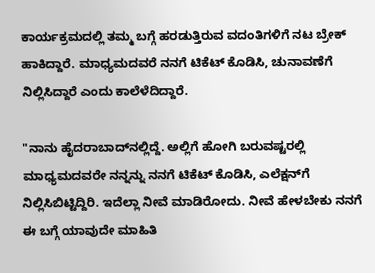ಕಾರ್ಯಕ್ರಮದಲ್ಲಿ ತಮ್ಮ ಬಗ್ಗೆ ಹರಡುತ್ತಿರುವ ವದಂತಿಗಳಿಗೆ ನಟ ಬ್ರೇಕ್ ಹಾಕಿದ್ದಾರೆ. ಮಾಧ್ಯಮದವರೆ ನನಗೆ ಟಿಕೆಟ್ ಕೊಡಿಸಿ, ಚುನಾವಣೆಗೆ ನಿಲ್ಲಿಸಿದ್ದಾರೆ ಎಂದು ಕಾಲೆಳೆದಿದ್ದಾರೆ.

"ನಾನು ಹೈದರಾಬಾದ್‌ನಲ್ಲಿದ್ದೆ. ಅಲ್ಲಿಗೆ ಹೋಗಿ ಬರುವಷ್ಟರಲ್ಲಿ ಮಾಧ್ಯಮದವರೇ ನನ್ನನ್ನು ನನಗೆ ಟಿಕೆಟ್ ಕೊಡಿಸಿ, ಎಲೆಕ್ಷನ್‌ಗೆ ನಿಲ್ಲಿಸಿಬಿಟ್ಟಿದ್ದಿರಿ. ಇದೆಲ್ಲಾ ನೀವೆ ಮಾಡಿರೋದು. ನೀವೆ ಹೇಳಬೇಕು ನನಗೆ ಈ ಬಗ್ಗೆ ಯಾವುದೇ ಮಾಹಿತಿ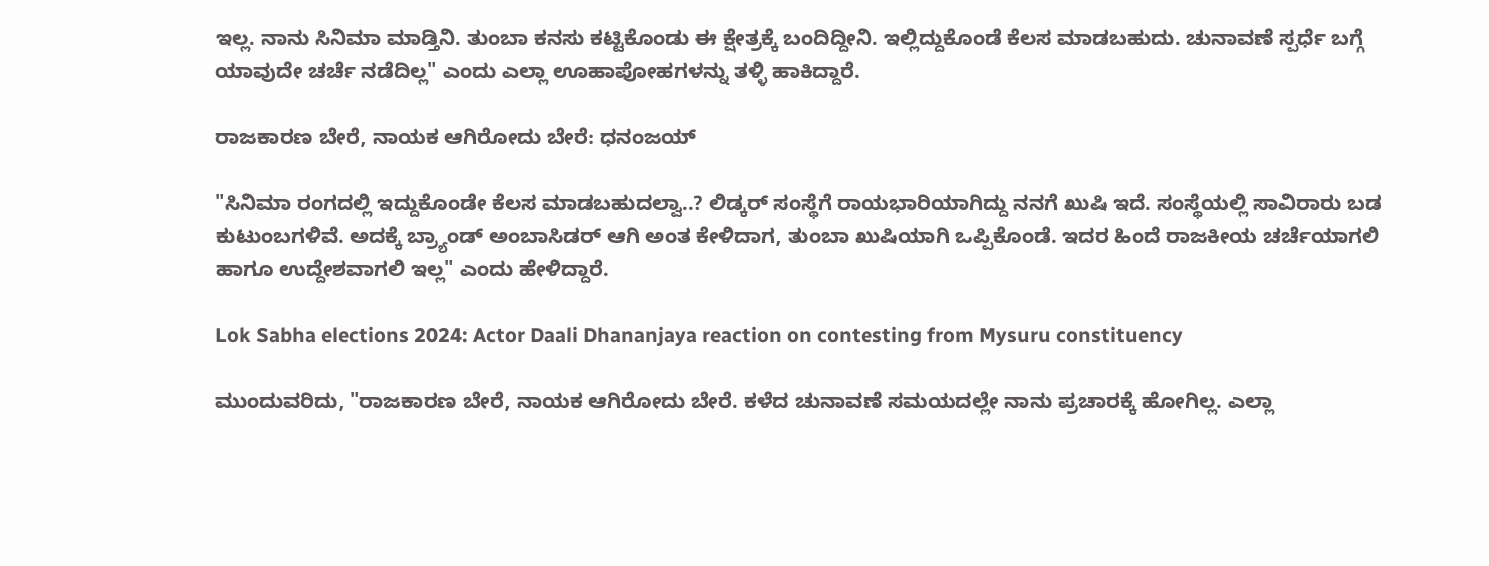ಇಲ್ಲ. ನಾನು ಸಿನಿಮಾ ಮಾಡ್ತಿನಿ. ತುಂಬಾ ಕನಸು ಕಟ್ಟಿಕೊಂಡು ಈ ಕ್ಷೇತ್ರಕ್ಕೆ ಬಂದಿದ್ದೀನಿ. ಇಲ್ಲಿದ್ದುಕೊಂಡೆ ಕೆಲಸ ಮಾಡಬಹುದು. ಚುನಾವಣೆ ಸ್ಪರ್ಧೆ ಬಗ್ಗೆ ಯಾವುದೇ ಚರ್ಚೆ ನಡೆದಿಲ್ಲ" ಎಂದು ಎಲ್ಲಾ ಊಹಾಪೋಹಗಳನ್ನು ತಳ್ಳಿ ಹಾಕಿದ್ದಾರೆ.

ರಾಜಕಾರಣ ಬೇರೆ, ನಾಯಕ ಆಗಿರೋದು ಬೇರೆ: ಧನಂಜಯ್

"ಸಿನಿಮಾ ರಂಗದಲ್ಲಿ ಇದ್ದುಕೊಂಡೇ ಕೆಲಸ ಮಾಡಬಹುದಲ್ವಾ..? ಲಿಡ್ಕರ್ ಸಂಸ್ಥೆಗೆ ರಾಯಭಾರಿಯಾಗಿದ್ದು ನನಗೆ ಖುಷಿ ಇದೆ. ಸಂಸ್ಥೆಯಲ್ಲಿ ಸಾವಿರಾರು ಬಡ ಕುಟುಂಬಗಳಿವೆ. ಅದಕ್ಕೆ ಬ್ರ್ಯಾಂಡ್ ಅಂಬಾಸಿಡರ್ ಆಗಿ ಅಂತ ಕೇಳಿದಾಗ, ತುಂಬಾ ಖುಷಿಯಾಗಿ ಒಪ್ಪಿಕೊಂಡೆ. ಇದರ ಹಿಂದೆ ರಾಜಕೀಯ ಚರ್ಚೆಯಾಗಲಿ ಹಾಗೂ ಉದ್ದೇಶವಾಗಲಿ ಇಲ್ಲ" ಎಂದು ಹೇಳಿದ್ದಾರೆ.

Lok Sabha elections 2024: Actor Daali Dhananjaya reaction on contesting from Mysuru constituency

ಮುಂದುವರಿದು, "ರಾಜಕಾರಣ ಬೇರೆ, ನಾಯಕ ಆಗಿರೋದು ಬೇರೆ. ಕಳೆದ ಚುನಾವಣೆ ಸಮಯದಲ್ಲೇ ನಾನು ಪ್ರಚಾರಕ್ಕೆ ಹೋಗಿಲ್ಲ. ಎಲ್ಲಾ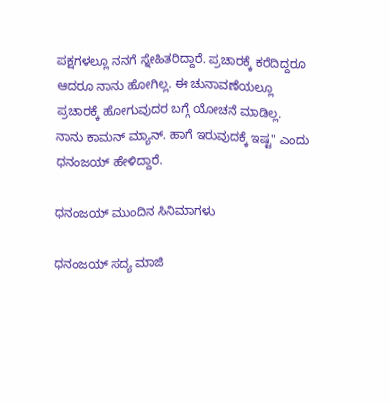ಪಕ್ಷಗಳಲ್ಲೂ ನನಗೆ ಸ್ನೇಹಿತರಿದ್ದಾರೆ. ಪ್ರಚಾರಕ್ಕೆ ಕರೆದಿದ್ದರೂ ಆದರೂ ನಾನು ಹೋಗಿಲ್ಲ. ಈ ಚುನಾವಣೆಯಲ್ಲೂ ಪ್ರಚಾರಕ್ಕೆ ಹೋಗುವುದರ ಬಗ್ಗೆ ಯೋಚನೆ ಮಾಡಿಲ್ಲ. ನಾನು ಕಾಮನ್ ಮ್ಯಾನ್. ಹಾಗೆ ಇರುವುದಕ್ಕೆ ಇಷ್ಟ" ಎಂದು ಧನಂಜಯ್ ಹೇಳಿದ್ದಾರೆ.

ಧನಂಜಯ್ ಮುಂದಿನ ಸಿನಿಮಾಗಳು

ಧನಂಜಯ್ ಸದ್ಯ ಮಾಜಿ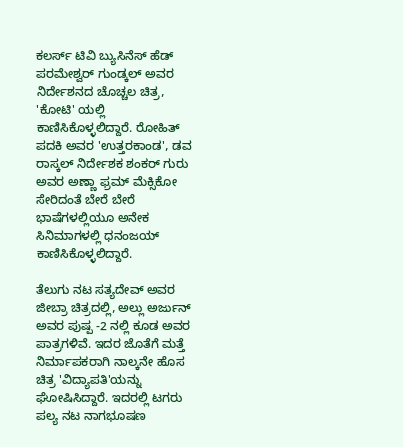ಕಲರ್ಸ್ ಟಿವಿ ಬ್ಯುಸಿನೆಸ್ ಹೆಡ್ ಪರಮೇಶ್ವರ್ ಗುಂಡ್ಕಲ್ ಅವರ ನಿರ್ದೇಶನದ ಚೊಚ್ಚಲ ಚಿತ್ರ, 'ಕೋಟಿ' ಯಲ್ಲಿ ಕಾಣಿಸಿಕೊಳ್ಳಲಿದ್ದಾರೆ. ರೋಹಿತ್ ಪದಕಿ ಅವರ 'ಉತ್ತರಕಾಂಡ', ಡವ ರಾಸ್ಕಲ್ ನಿರ್ದೇಶಕ ಶಂಕರ್ ಗುರು ಅವರ ಅಣ್ಣಾ ಫ್ರಮ್ ಮೆಕ್ಸಿಕೋ ಸೇರಿದಂತೆ ಬೇರೆ ಬೇರೆ ಭಾಷೆಗಳಲ್ಲಿಯೂ ಅನೇಕ ಸಿನಿಮಾಗಳಲ್ಲಿ ಧನಂಜಯ್ ಕಾಣಿಸಿಕೊಳ್ಳಲಿದ್ದಾರೆ.

ತೆಲುಗು ನಟ ಸತ್ಯದೇವ್ ಅವರ ಜೀಬ್ರಾ ಚಿತ್ರದಲ್ಲಿ, ಅಲ್ಲು ಅರ್ಜುನ್ ಅವರ ಪುಷ್ಪ -2 ನಲ್ಲಿ ಕೂಡ ಅವರ ಪಾತ್ರಗಳಿವೆ. ಇದರ ಜೊತೆಗೆ ಮತ್ತೆ ನಿರ್ಮಾಪಕರಾಗಿ ನಾಲ್ಕನೇ ಹೊಸ ಚಿತ್ರ 'ವಿದ್ಯಾಪತಿ'ಯನ್ನು ಘೋಷಿಸಿದ್ದಾರೆ. ಇದರಲ್ಲಿ ಟಗರು ಪಲ್ಯ ನಟ ನಾಗಭೂಷಣ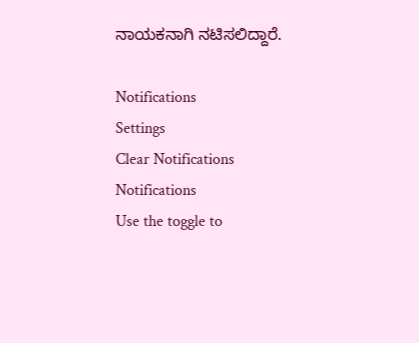ನಾಯಕನಾಗಿ ನಟಿಸಲಿದ್ದಾರೆ.

Notifications
Settings
Clear Notifications
Notifications
Use the toggle to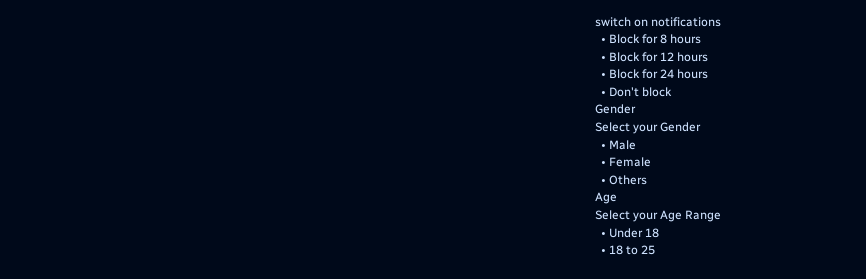switch on notifications
  • Block for 8 hours
  • Block for 12 hours
  • Block for 24 hours
  • Don't block
Gender
Select your Gender
  • Male
  • Female
  • Others
Age
Select your Age Range
  • Under 18
  • 18 to 25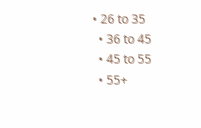• 26 to 35
  • 36 to 45
  • 45 to 55
  • 55+